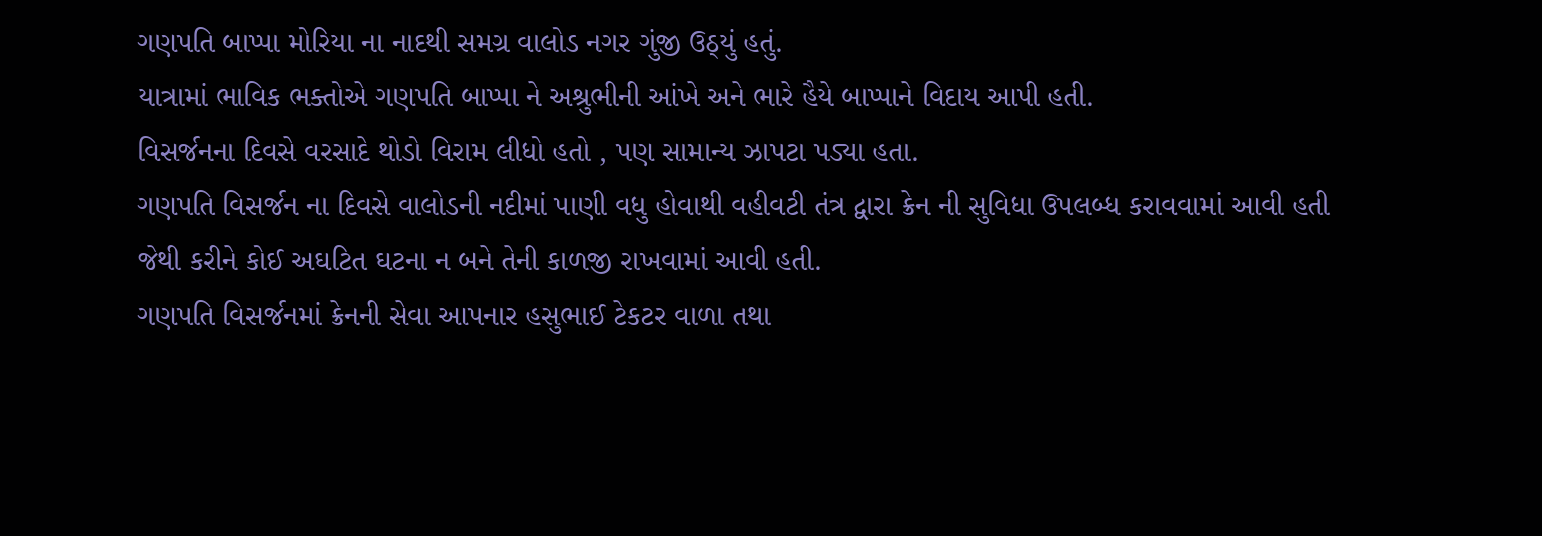ગણપતિ બાપ્પા મોરિયા ના નાદથી સમગ્ર વાલોડ નગર ગુંજી ઉઠ્યું હતું.
યાત્રામાં ભાવિક ભક્તોએ ગણપતિ બાપ્પા ને અશ્રુભીની આંખે અને ભારે હૈયે બાપ્પાને વિદાય આપી હતી.
વિસર્જનના દિવસે વરસાદે થોડો વિરામ લીધો હતો , પણ સામાન્ય ઝાપટા પડ્યા હતા.
ગણપતિ વિસર્જન ના દિવસે વાલોડની નદીમાં પાણી વધુ હોવાથી વહીવટી તંત્ર દ્વારા ક્રેન ની સુવિધા ઉપલબ્ધ કરાવવામાં આવી હતી જેથી કરીને કોઈ અઘટિત ઘટના ન બને તેની કાળજી રાખવામાં આવી હતી.
ગણપતિ વિસર્જનમાં ક્રેનની સેવા આપનાર હસુભાઈ ટેકટર વાળા તથા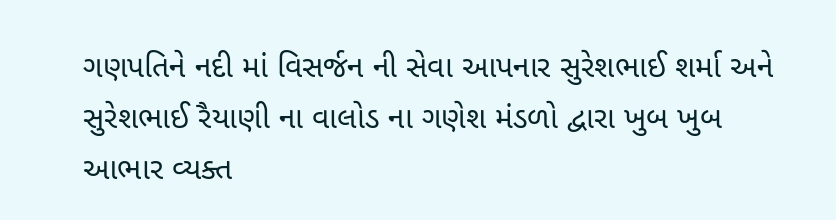ગણપતિને નદી માં વિસર્જન ની સેવા આપનાર સુરેશભાઈ શર્મા અને સુરેશભાઈ રૈયાણી ના વાલોડ ના ગણેશ મંડળો દ્વારા ખુબ ખુબ આભાર વ્યક્ત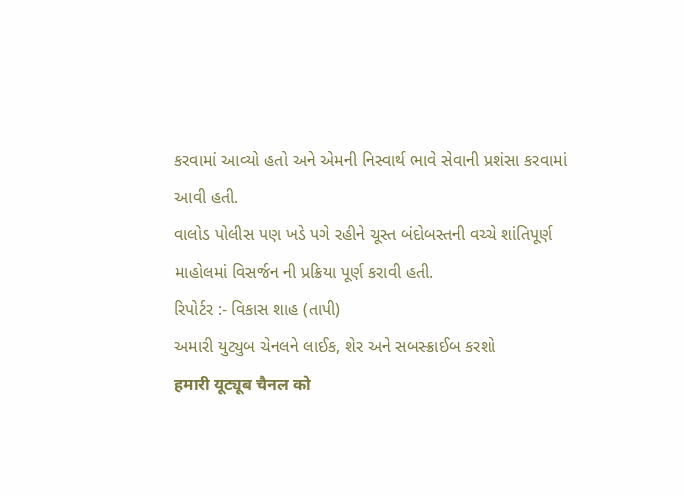કરવામાં આવ્યો હતો અને એમની નિસ્વાર્થ ભાવે સેવાની પ્રશંસા કરવામાં આવી હતી.
વાલોડ પોલીસ પણ ખડે પગે રહીને ચૂસ્ત બંદોબસ્તની વચ્ચે શાંતિપૂર્ણ માહોલમાં વિસર્જન ની પ્રક્રિયા પૂર્ણ કરાવી હતી.
રિપોર્ટર :- વિકાસ શાહ (તાપી)
અમારી યુટ્યુબ ચેનલને લાઈક, શેર અને સબસ્ક્રાઈબ કરશો
हमारी यूट्यूब चैनल को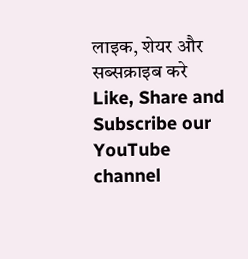लाइक, शेयर और सब्सक्राइब करे
Like, Share and Subscribe our YouTube channel